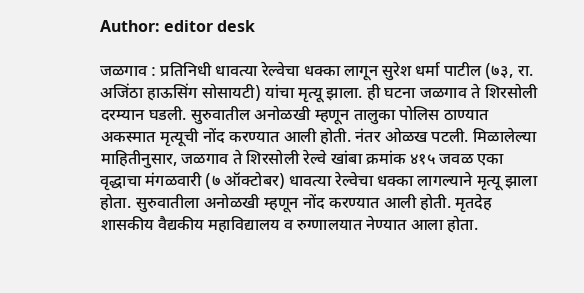Author: editor desk

जळगाव : प्रतिनिधी धावत्या रेल्वेचा धक्का लागून सुरेश धर्मा पाटील (७३, रा. अजिंठा हाऊसिंग सोसायटी) यांचा मृत्यू झाला. ही घटना जळगाव ते शिरसोली दरम्यान घडली. सुरुवातील अनोळखी म्हणून तालुका पोलिस ठाण्यात अकस्मात मृत्यूची नोंद करण्यात आली होती. नंतर ओळख पटली. मिळालेल्या माहितीनुसार, जळगाव ते शिरसोली रेल्वे खांबा क्रमांक ४१५ जवळ एका वृद्धाचा मंगळवारी (७ ऑक्टोबर) धावत्या रेल्वेचा धक्का लागल्याने मृत्यू झाला होता. सुरुवातीला अनोळखी म्हणून नोंद करण्यात आली होती. मृतदेह शासकीय वैद्यकीय महाविद्यालय व रुग्णालयात नेण्यात आला होता.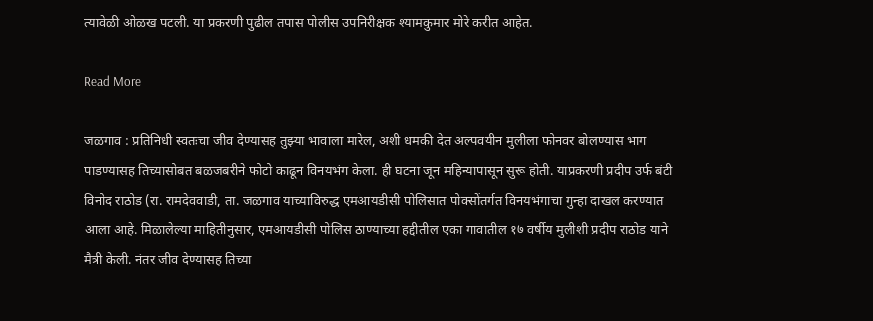त्यावेळी ओळख पटली. या प्रकरणी पुढील तपास पोलीस उपनिरीक्षक श्यामकुमार मोरे करीत आहेत.

Read More

जळगाव : प्रतिनिधी स्वतःचा जीव देण्यासह तुझ्या भावाला मारेल, अशी धमकी देत अल्पवयीन मुलीला फोनवर बोलण्यास भाग पाडण्यासह तिच्यासोबत बळजबरीने फोटो काढून विनयभंग केला. ही घटना जून महिन्यापासून सुरू होती. याप्रकरणी प्रदीप उर्फ बंटी विनोद राठोड (रा. रामदेववाडी, ता. जळगाव याच्याविरुद्ध एमआयडीसी पोलिसात पोक्सोंतर्गत विनयभंगाचा गुन्हा दाखल करण्यात आला आहे. मिळालेल्या माहितीनुसार, एमआयडीसी पोलिस ठाण्याच्या हद्दीतील एका गावातील १७ वर्षीय मुलीशी प्रदीप राठोड याने मैत्री केली. नंतर जीव देण्यासह तिच्या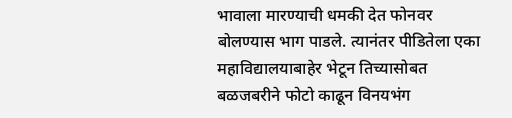भावाला मारण्याची धमकी देत फोनवर बोलण्यास भाग पाडले. त्यानंतर पीडितेला एका महाविद्यालयाबाहेर भेटून तिच्यासोबत बळजबरीने फोटो काढून विनयभंग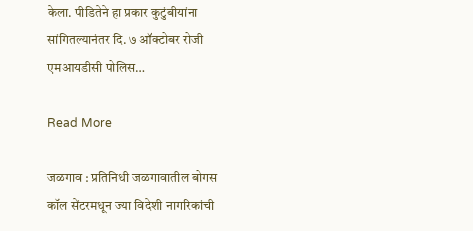केला. पीडितेने हा प्रकार कुटुंबीयांना सांगितल्यानंतर दि. ७ ऑक्टोबर रोजी एमआयडीसी पोलिस…

Read More

जळगाव : प्रतिनिधी जळगावातील बोगस कॉल सेंटरमधून ज्या विदेशी नागरिकांची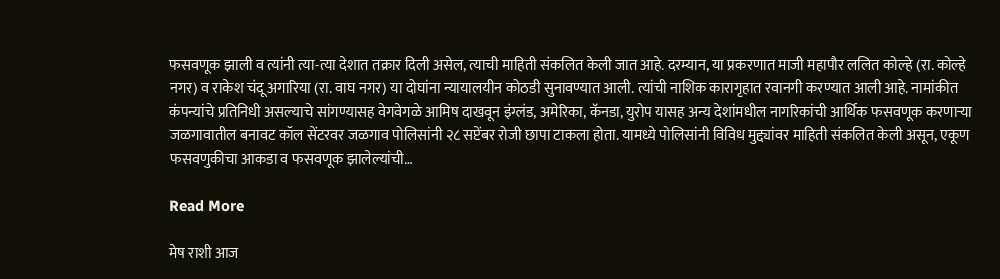फसवणूक झाली व त्यांनी त्या-त्या देशात तक्रार दिली असेल, त्याची माहिती संकलित केली जात आहे. दरम्यान, या प्रकरणात माजी महापौर ललित कोल्हे (रा. कोल्हे नगर) व राकेश चंदू अगारिया (रा. वाघ नगर) या दोघांना न्यायालयीन कोठडी सुनावण्यात आली. त्यांची नाशिक कारागृहात रवानगी करण्यात आली आहे. नामांकीत कंपन्यांचे प्रतिनिधी असल्याचे सांगण्यासह वेगवेगळे आमिष दाखवून इंग्लंड, अमेरिका, कॅनडा, युरोप यासह अन्य देशांमधील नागरिकांची आर्थिक फसवणूक करणाऱ्या जळगावातील बनावट कॉल सेंटरवर जळगाव पोलिसांनी २८ सप्टेंबर रोजी छापा टाकला होता. यामध्ये पोलिसांनी विविध मुद्द्यांवर माहिती संकलित केली असून, एकूण फसवणुकीचा आकडा व फसवणूक झालेल्यांची…

Read More

मेष राशी आज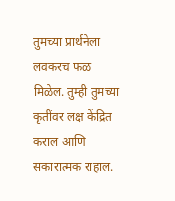तुमच्या प्रार्थनेला लवकरच फळ मिळेल. तुम्ही तुमच्या कृतींवर लक्ष केंद्रित कराल आणि सकारात्मक राहाल.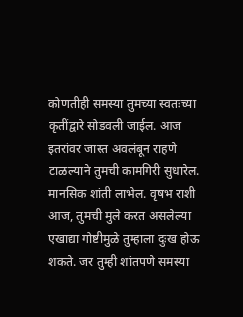कोणतीही समस्या तुमच्या स्वतःच्या कृतींद्वारे सोडवली जाईल. आज इतरांवर जास्त अवलंबून राहणे टाळल्याने तुमची कामगिरी सुधारेल. मानसिक शांती लाभेल. वृषभ राशी आज, तुमची मुले करत असलेल्या एखाद्या गोष्टीमुळे तुम्हाला दुःख होऊ शकते. जर तुम्ही शांतपणे समस्या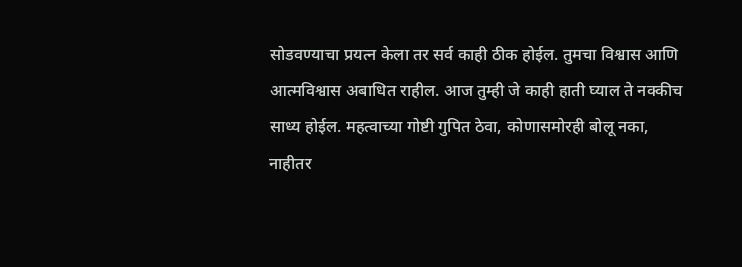सोडवण्याचा प्रयत्न केला तर सर्व काही ठीक होईल. तुमचा विश्वास आणि आत्मविश्वास अबाधित राहील. आज तुम्ही जे काही हाती घ्याल ते नक्कीच साध्य होईल. महत्वाच्या गोष्टी गुपित ठेवा, कोणासमोरही बोलू नका, नाहीतर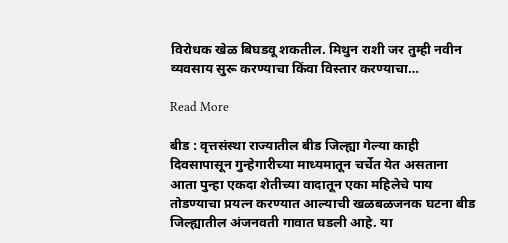विरोधक खेळ बिघडवू शकतील. मिथुन राशी जर तुम्ही नवीन व्यवसाय सुरू करण्याचा किंवा विस्तार करण्याचा…

Read More

बीड : वृत्तसंस्था राज्यातील बीड जिल्ह्या गेल्या काही दिवसापासून गुन्हेगारीच्या माध्यमातून चर्चेत येत असताना आता पुन्हा एकदा शेतीच्या वादातून एका महिलेचे पाय तोडण्याचा प्रयत्न करण्यात आल्याची खळबळजनक घटना बीड जिल्ह्यातील अंजनवती गावात घडली आहे. या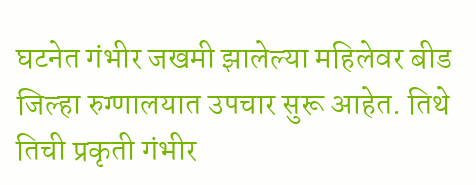घटनेत गंभीर जखमी झालेल्या महिलेवर बीड जिल्हा रुग्णालयात उपचार सुरू आहेत. तिथे तिची प्रकृती गंभीर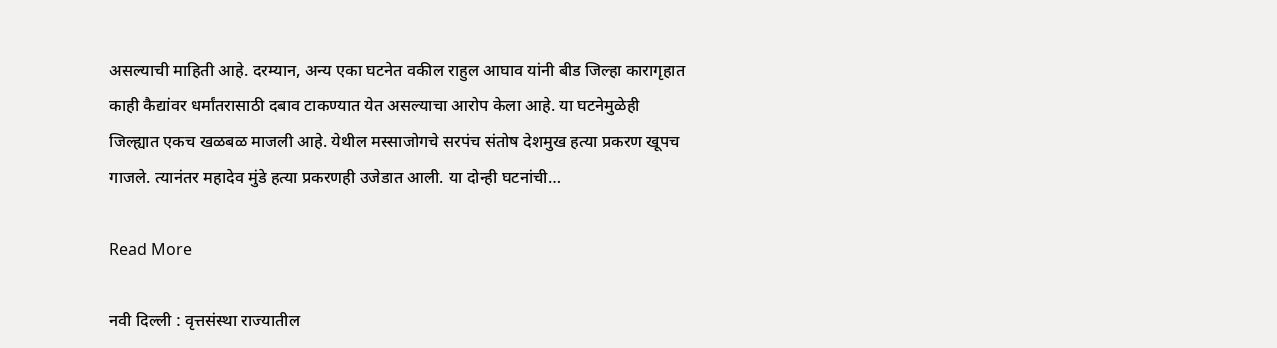असल्याची माहिती आहे. दरम्यान, अन्य एका घटनेत वकील राहुल आघाव यांनी बीड जिल्हा कारागृहात काही कैद्यांवर धर्मांतरासाठी दबाव टाकण्यात येत असल्याचा आरोप केला आहे. या घटनेमुळेही जिल्ह्यात एकच खळबळ माजली आहे. येथील मस्साजोगचे सरपंच संतोष देशमुख हत्या प्रकरण खूपच गाजले. त्यानंतर महादेव मुंडे हत्या प्रकरणही उजेडात आली. या दोन्ही घटनांची…

Read More

नवी दिल्ली : वृत्तसंस्था राज्यातील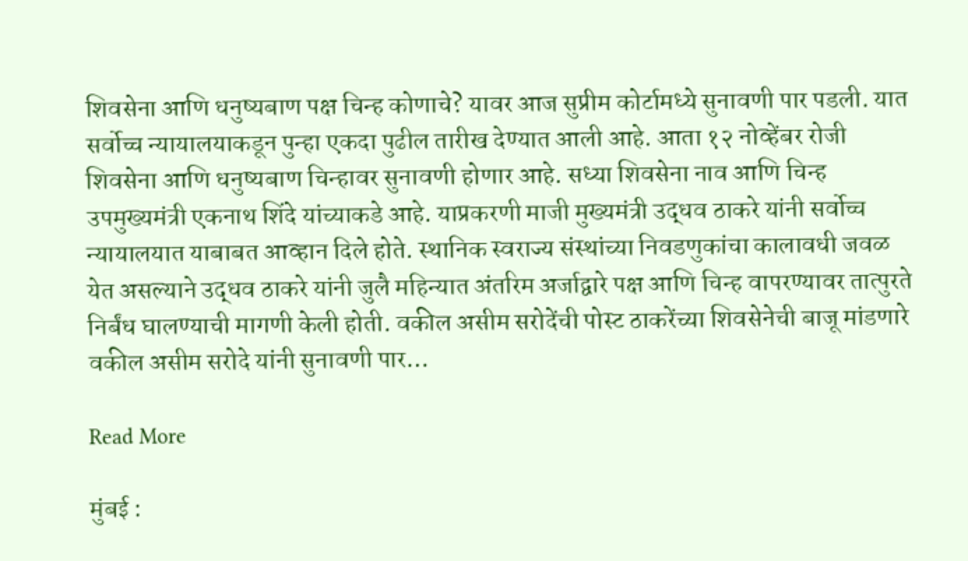शिवसेना आणि धनुष्यबाण पक्ष चिन्ह कोणाचे? यावर आज सुप्रीम कोर्टामध्ये सुनावणी पार पडली. यात सर्वोच्च न्यायालयाकडून पुन्हा एकदा पुढील तारीख देण्यात आली आहे. आता १२ नोव्हेंबर रोजी शिवसेना आणि धनुष्यबाण चिन्हावर सुनावणी होणार आहे. सध्या शिवसेना नाव आणि चिन्ह उपमुख्यमंत्री एकनाथ शिंदे यांच्याकडे आहे. याप्रकरणी माजी मुख्यमंत्री उद्धव ठाकरे यांनी सर्वोच्च न्यायालयात याबाबत आव्हान दिले होते. स्थानिक स्वराज्य संस्थांच्या निवडणुकांचा कालावधी जवळ येत असल्याने उद्धव ठाकरे यांनी जुलै महिन्यात अंतरिम अर्जाद्वारे पक्ष आणि चिन्ह वापरण्यावर तात्पुरते निर्बंध घालण्याची मागणी केली होती. वकील असीम सरोदेंची पोस्ट ठाकरेंच्या शिवसेनेची बाजू मांडणारे वकील असीम सरोदे यांनी सुनावणी पार…

Read More

मुंबई :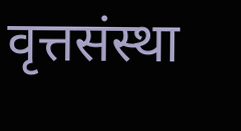वृत्तसंस्था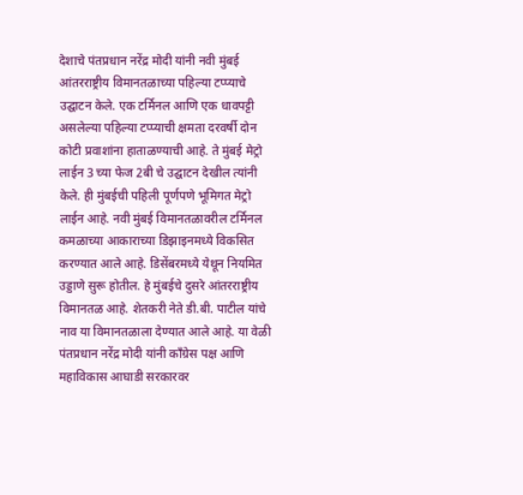देशाचे पंतप्रधान नरेंद्र मोदी यांनी नवी मुंबई आंतरराष्ट्रीय विमानतळाच्या पहिल्या टप्प्याचे उद्घाटन केले. एक टर्मिनल आणि एक धावपट्टी असलेल्या पहिल्या टप्प्याची क्षमता दरवर्षी दोन कोटी प्रवाशांना हाताळण्याची आहे. ते मुंबई मेट्रो लाईन 3 च्या फेज 2बी चे उद्घाटन देखील त्यांनी केले. ही मुंबईची पहिली पूर्णपणे भूमिगत मेट्रो लाईन आहे. नवी मुंबई विमानतळावरील टर्मिनल कमळाच्या आकाराच्या डिझाइनमध्ये विकसित करण्यात आले आहे. डिसेंबरमध्ये येथून नियमित उड्डाणे सुरू होतील. हे मुंबईचे दुसरे आंतरराष्ट्रीय विमानतळ आहे. शेतकरी नेते डी.बी. पाटील यांचे नाव या विमानतळाला देण्यात आले आहे. या वेळी पंतप्रधान नरेंद्र मोदी यांनी काँग्रेस पक्ष आणि महाविकास आघाडी सरकारवर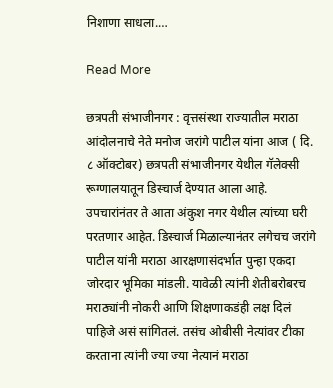निशाणा साधला.…

Read More

छत्रपती संभाजीनगर : वृत्तसंस्था राज्यातील मराठा आंदोलनाचे नेते मनोज जरांगे पाटील यांना आज ( दि. ८ ऑक्टोबर) छत्रपती संभाजीनगर येथील गॅलेक्सी रूग्णालयातून डिस्चार्ज देण्यात आला आहे. उपचारांनंतर ते आता अंकुश नगर येथील त्यांच्या घरी परतणार आहेत. डिस्चार्ज मिळाल्यानंतर लगेचच जरांगे पाटील यांनी मराठा आरक्षणासंदर्भात पुन्हा एकदा जोरदार भूमिका मांडली. यावेळी त्यांनी शेतीबरोबरच मराठ्यांनी नोकरी आणि शिक्षणाकडंही लक्ष दिलं पाहिजे असं सांगितलं. तसंच ओबीसी नेत्यांवर टीका करताना त्यांनी ज्या ज्या नेत्यानं मराठा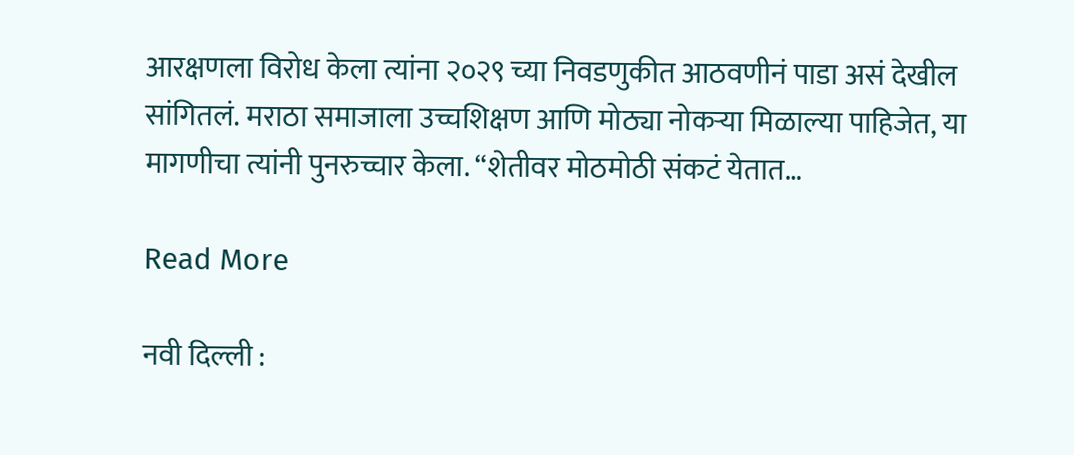आरक्षणला विरोध केला त्यांना २०२९ च्या निवडणुकीत आठवणीनं पाडा असं देखील सांगितलं. मराठा समाजाला उच्चशिक्षण आणि मोठ्या नोकऱ्या मिळाल्या पाहिजेत, या मागणीचा त्यांनी पुनरुच्चार केला. “शेतीवर मोठमोठी संकटं येतात…

Read More

नवी दिल्ली :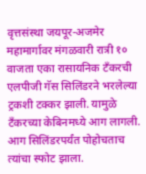वृत्तसंस्था जयपूर-अजमेर महामार्गावर मंगळवारी रात्री १० वाजता एका रासायनिक टँकरची एलपीजी गॅस सिलिंडरने भरलेल्या ट्रकशी टक्कर झाली. यामुळे टँकरच्या केबिनमध्ये आग लागली. आग सिलिंडरपर्यंत पोहोचताच त्यांचा स्फोट झाला.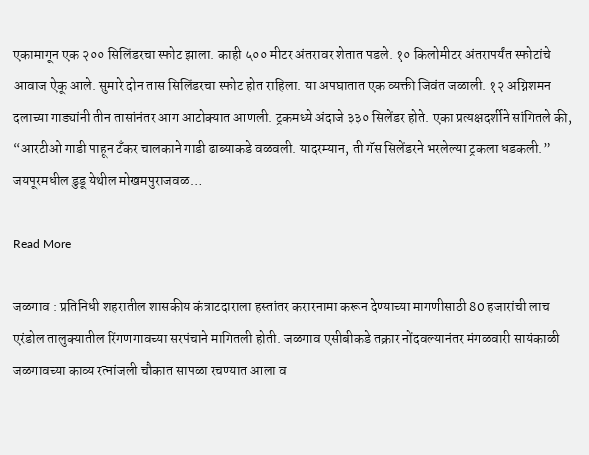एकामागून एक २०० सिलिंडरचा स्फोट झाला. काही ५०० मीटर अंतरावर शेतात पडले. १० किलोमीटर अंतरापर्यंत स्फोटांचे आवाज ऐकू आले. सुमारे दोन तास सिलिंडरचा स्फोट होत राहिला. या अपघातात एक व्यक्ती जिवंत जळाली. १२ अग्निशमन दलाच्या गाड्यांनी तीन तासांनंतर आग आटोक्यात आणली. ट्रकमध्ये अंदाजे ३३० सिलेंडर होते. एका प्रत्यक्षदर्शीने सांगितले की, “आरटीओ गाडी पाहून टँकर चालकाने गाडी ढाब्याकडे वळवली. यादरम्यान, ती गॅस सिलेंडरने भरलेल्या ट्रकला धडकली.” जयपूरमधील डुडू येथील मोखमपुराजवळ…

Read More

जळगाव : प्रतिनिधी शहरातील शासकीय कंत्राटदाराला हस्तांतर करारनामा करून देण्याच्या मागणीसाठी 80 हजारांची लाच एरंडोल तालुक्यातील रिंगणगावच्या सरपंचाने मागितली होती. जळगाव एसीबीकडे तक्रार नोंदवल्यानंतर मंगळवारी सायंकाळी जळगावच्या काव्य रत्नांजली चौकात सापळा रचण्यात आला व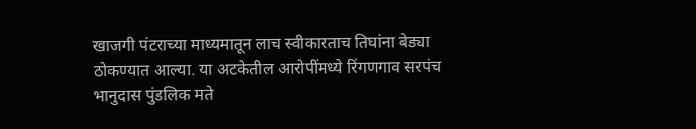खाजगी पंटराच्या माध्यमातून लाच स्वीकारताच तिघांना बेड्या ठोकण्यात आल्या. या अटकेतील आरोपींमध्ये रिंगणगाव सरपंच भानुदास पुंडलिक मते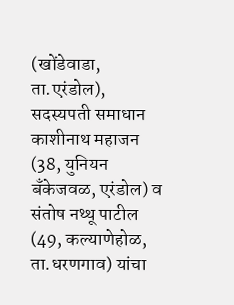(खोंडेवाडा, ता.एरंडोल), सदस्यपती समाधान काशीनाथ महाजन (38, युनियन बँकेजवळ, एरंडोल) व संतोष नथ्थू पाटील (49, कल्याणेहोळ, ता.धरणगाव) यांचा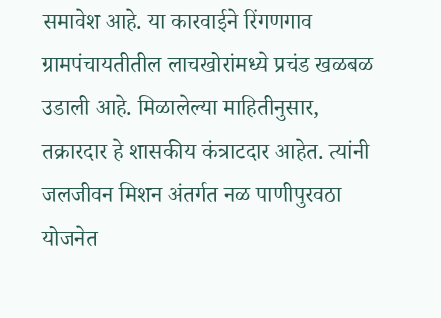समावेश आहे. या कारवाईने रिंगणगाव ग्रामपंचायतीतील लाचखोरांमध्ये प्रचंड खळबळ उडाली आहे. मिळालेल्या माहितीनुसार, तक्रारदार हे शासकीय कंत्राटदार आहेत. त्यांनी जलजीवन मिशन अंतर्गत नळ पाणीपुरवठा योजनेत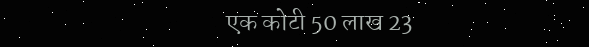एक कोटी 50 लाख 23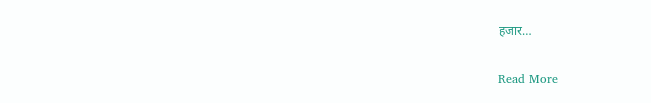हजार…

Read More